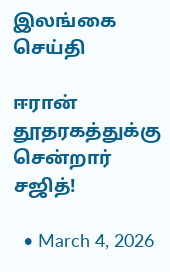இலங்கை செய்தி

ஈரான் தூதரகத்துக்கு சென்றார் சஜித்!

  • March 4, 2026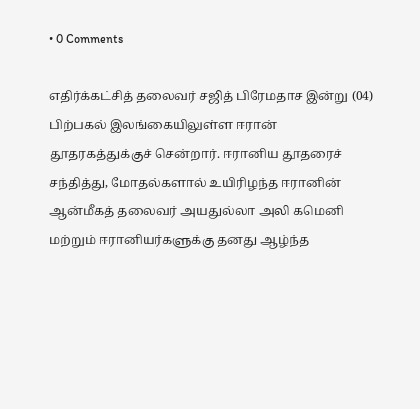• 0 Comments

எதிர்க்கட்சித் தலைவர் சஜித் பிரேமதாச இன்று (04) பிற்பகல் இலங்கையிலுள்ள ஈரான் தூதரகத்துக்குச் சென்றார். ஈரானிய தூதரைச் சந்தித்து, மோதல்களால் உயிரிழந்த ஈரானின் ஆன்மீகத் தலைவர் அயதுல்லா அலி கமெனி மற்றும் ஈரானியர்களுக்கு தனது ஆழ்ந்த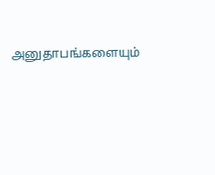அனுதாபங்களையும்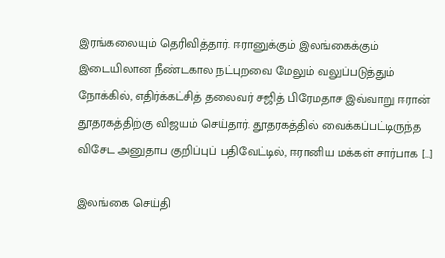இரங்கலையும் தெரிவித்தார். ஈரானுக்கும் இலங்கைக்கும் இடையிலான நீண்டகால நட்புறவை மேலும் வலுப்படுத்தும் நோக்கில், எதிர்க்கட்சித் தலைவர் சஜித் பிரேமதாச இவ்வாறு ஈரான் தூதரகத்திற்கு விஜயம் செய்தார். தூதரகத்தில் வைக்கப்பட்டிருந்த விசேட அனுதாப குறிப்புப் பதிவேட்டில், ஈரானிய மக்கள் சார்பாக […]

இலங்கை செய்தி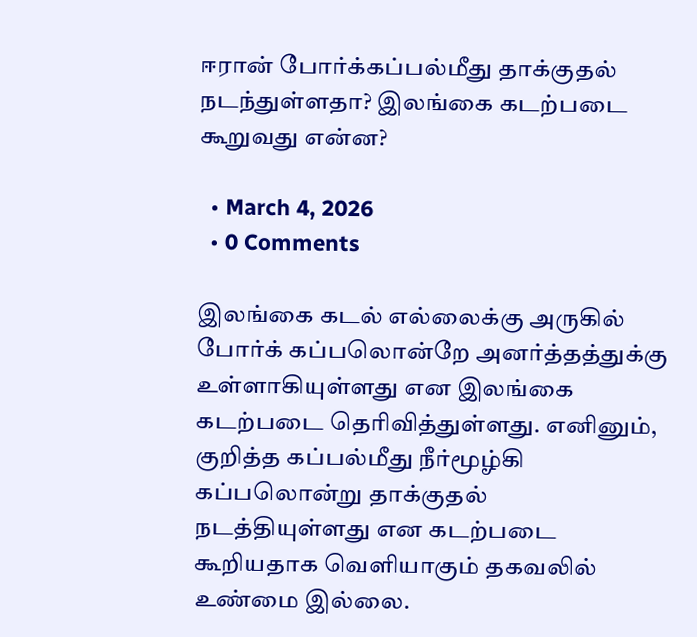ஈரான் போர்க்கப்பல்மீது தாக்குதல் நடந்துள்ளதா? இலங்கை கடற்படை கூறுவது என்ன?

  • March 4, 2026
  • 0 Comments

இலங்கை கடல் எல்லைக்கு அருகில் போர்க் கப்பலொன்றே அனர்த்தத்துக்கு உள்ளாகியுள்ளது என இலங்கை கடற்படை தெரிவித்துள்ளது. எனினும், குறித்த கப்பல்மீது நீர்மூழ்கி கப்பலொன்று தாக்குதல் நடத்தியுள்ளது என கடற்படை கூறியதாக வெளியாகும் தகவலில் உண்மை இல்லை.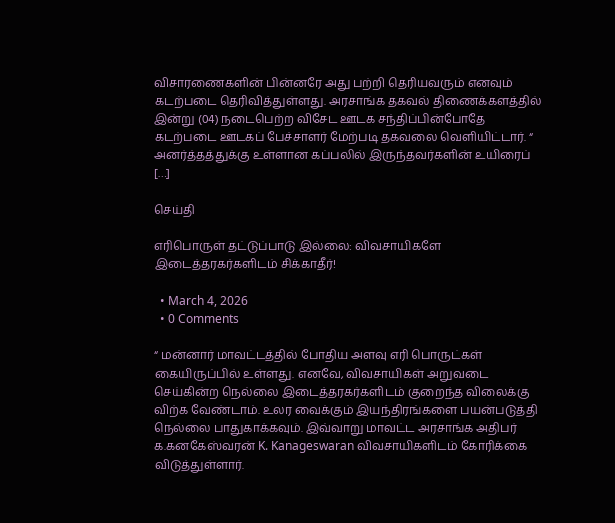விசாரணைகளின் பின்னரே அது பற்றி தெரியவரும் எனவும் கடற்படை தெரிவித்துள்ளது. அரசாங்க தகவல் திணைக்களத்தில் இன்று (04) நடைபெற்ற விசேட ஊடக சந்திப்பின்போதே கடற்படை ஊடகப் பேச்சாளர் மேற்படி தகவலை வெளியிட்டார். “ அனர்த்தத்துக்கு உள்ளான கப்பலில் இருந்தவர்களின் உயிரைப் […]

செய்தி

எரிபொருள் தட்டுப்பாடு இல்லை: விவசாயிகளே இடைத்தரகர்களிடம் சிக்காதீர்!

  • March 4, 2026
  • 0 Comments

“ மன்னார் மாவட்டத்தில் போதிய அளவு எரி பொருட்கள் கையிருப்பில் உள்ளது. எனவே, விவசாயிகள் அறுவடை செய்கின்ற நெல்லை இடைத்தரகர்களிடம் குறைந்த விலைக்கு விற்க வேண்டாம். உலர வைக்கும் இயந்திரங்களை பயன்படுத்தி நெல்லை பாதுகாக்கவும். இவ்வாறு மாவட்ட அரசாங்க அதிபர் க.கனகேஸ்வரன் K. Kanageswaran விவசாயிகளிடம் கோரிக்கை விடுத்துள்ளார்.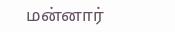மன்னார்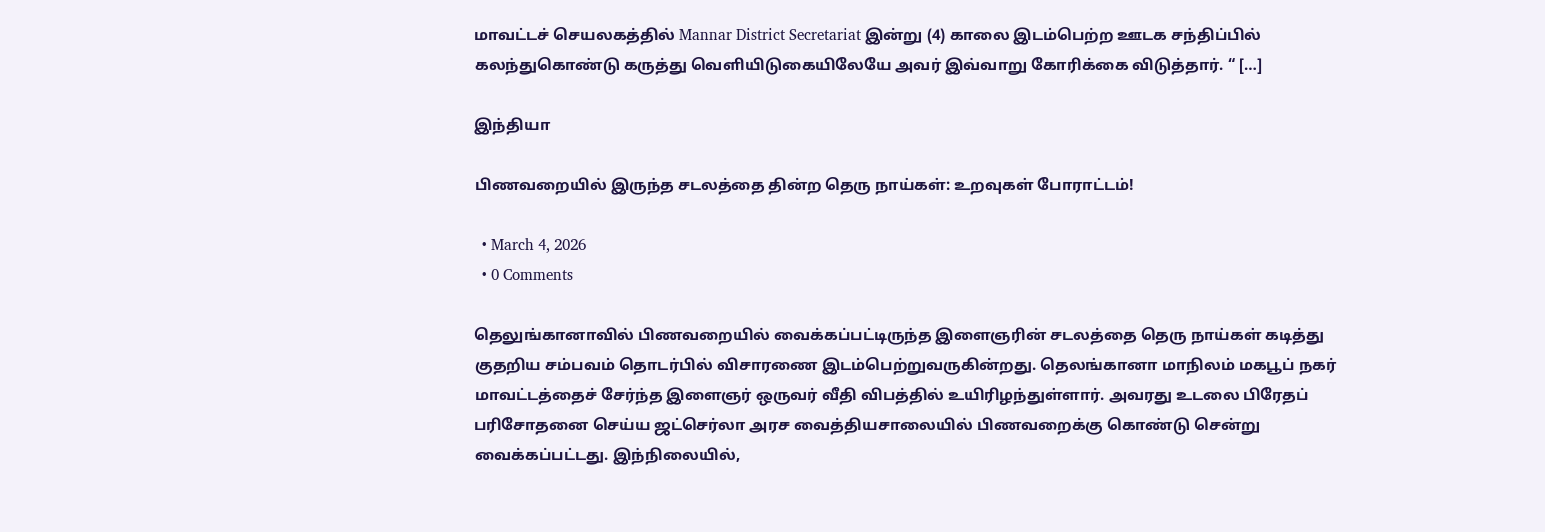மாவட்டச் செயலகத்தில் Mannar District Secretariat இன்று (4) காலை இடம்பெற்ற ஊடக சந்திப்பில் கலந்துகொண்டு கருத்து வெளியிடுகையிலேயே அவர் இவ்வாறு கோரிக்கை விடுத்தார். “ […]

இந்தியா

பிணவறையில் இருந்த சடலத்தை தின்ற தெரு நாய்கள்: உறவுகள் போராட்டம்!

  • March 4, 2026
  • 0 Comments

தெலுங்கானாவில் பிணவறையில் வைக்கப்பட்டிருந்த இளைஞரின் சடலத்தை தெரு நாய்கள் கடித்து குதறிய சம்பவம் தொடர்பில் விசாரணை இடம்பெற்றுவருகின்றது. தெலங்கானா மாநிலம் மகபூப் நகர் மாவட்டத்தைச் சேர்ந்த இளைஞர் ஒருவர் வீதி விபத்தில் உயிரிழந்துள்ளார். அவரது உடலை பிரேதப் பரிசோதனை செய்ய ஜட்செர்லா அரச வைத்தியசாலையில் பிணவறைக்கு கொண்டு சென்று வைக்கப்பட்டது. இந்நிலையில்,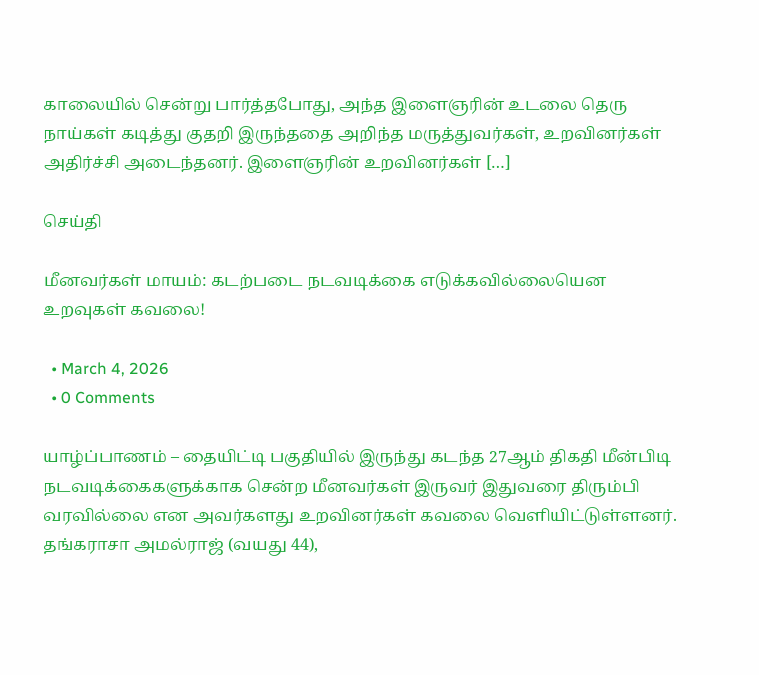காலையில் சென்று பார்த்தபோது, அந்த இளைஞரின் உடலை தெரு நாய்கள் கடித்து குதறி இருந்ததை அறிந்த மருத்துவர்கள், உறவினர்கள் அதிர்ச்சி அடைந்தனர். இளைஞரின் உறவினர்கள் […]

செய்தி

மீனவர்கள் மாயம்: கடற்படை நடவடிக்கை எடுக்கவில்லையென உறவுகள் கவலை!

  • March 4, 2026
  • 0 Comments

யாழ்ப்பாணம் – தையிட்டி பகுதியில் இருந்து கடந்த 27ஆம் திகதி மீன்பிடி நடவடிக்கைகளுக்காக சென்ற மீனவர்கள் இருவர் இதுவரை திரும்பி வரவில்லை என அவர்களது உறவினர்கள் கவலை வெளியிட்டுள்ளனர். தங்கராசா அமல்ராஜ் (வயது 44),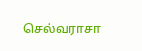செல்வராசா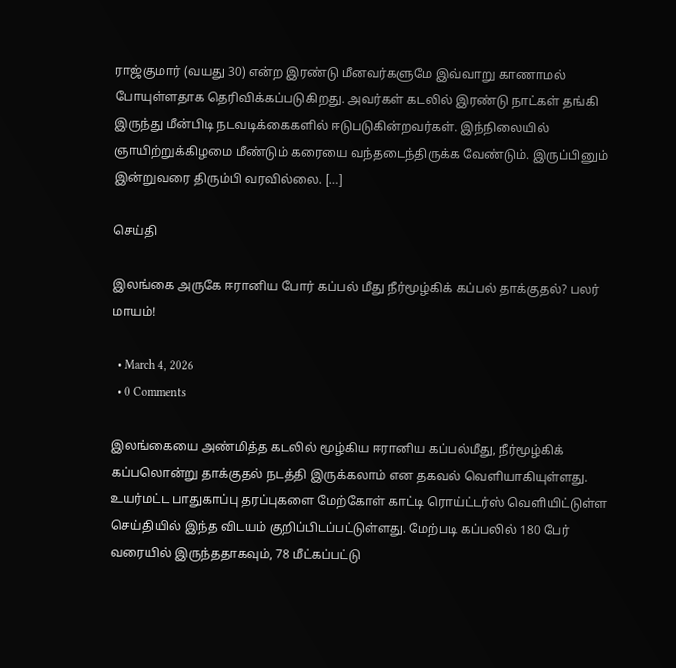ராஜ்குமார் (வயது 30) என்ற இரண்டு மீனவர்களுமே இவ்வாறு காணாமல் போயுள்ளதாக தெரிவிக்கப்படுகிறது. அவர்கள் கடலில் இரண்டு நாட்கள் தங்கி இருந்து மீன்பிடி நடவடிக்கைகளில் ஈடுபடுகின்றவர்கள். இந்நிலையில் ஞாயிற்றுக்கிழமை மீண்டும் கரையை வந்தடைந்திருக்க வேண்டும். இருப்பினும் இன்றுவரை திரும்பி வரவில்லை. […]

செய்தி

இலங்கை அருகே ஈரானிய போர் கப்பல் மீது நீர்மூழ்கிக் கப்பல் தாக்குதல்? பலர் மாயம்!

  • March 4, 2026
  • 0 Comments

இலங்கையை அண்மித்த கடலில் மூழ்கிய ஈரானிய கப்பல்மீது, நீர்மூழ்கிக் கப்பலொன்று தாக்குதல் நடத்தி இருக்கலாம் என தகவல் வெளியாகியுள்ளது. உயர்மட்ட பாதுகாப்பு தரப்புகளை மேற்கோள் காட்டி ரொய்ட்டர்ஸ் வெளியிட்டுள்ள செய்தியில் இந்த விடயம் குறிப்பிடப்பட்டுள்ளது. மேற்படி கப்பலில் 180 பேர் வரையில் இருந்ததாகவும், 78 மீட்கப்பட்டு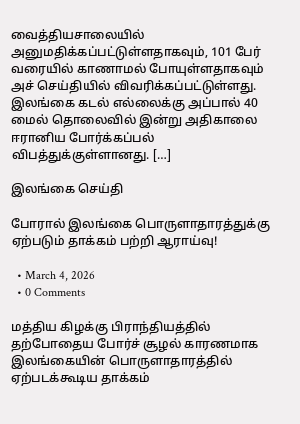வைத்தியசாலையில் அனுமதிக்கப்பட்டுள்ளதாகவும், 101 பேர் வரையில் காணாமல் போயுள்ளதாகவும் அச் செய்தியில் விவரிக்கப்பட்டுள்ளது. இலங்கை கடல் எல்லைக்கு அப்பால் 40 மைல் தொலைவில் இன்று அதிகாலை ஈரானிய போர்க்கப்பல் விபத்துக்குள்ளானது. […]

இலங்கை செய்தி

போரால் இலங்கை பொருளாதாரத்துக்கு ஏற்படும் தாக்கம் பற்றி ஆராய்வு!

  • March 4, 2026
  • 0 Comments

மத்திய கிழக்கு பிராந்தியத்தில் தற்போதைய போர்ச் சூழல் காரணமாக இலங்கையின் பொருளாதாரத்தில் ஏற்படக்கூடிய தாக்கம்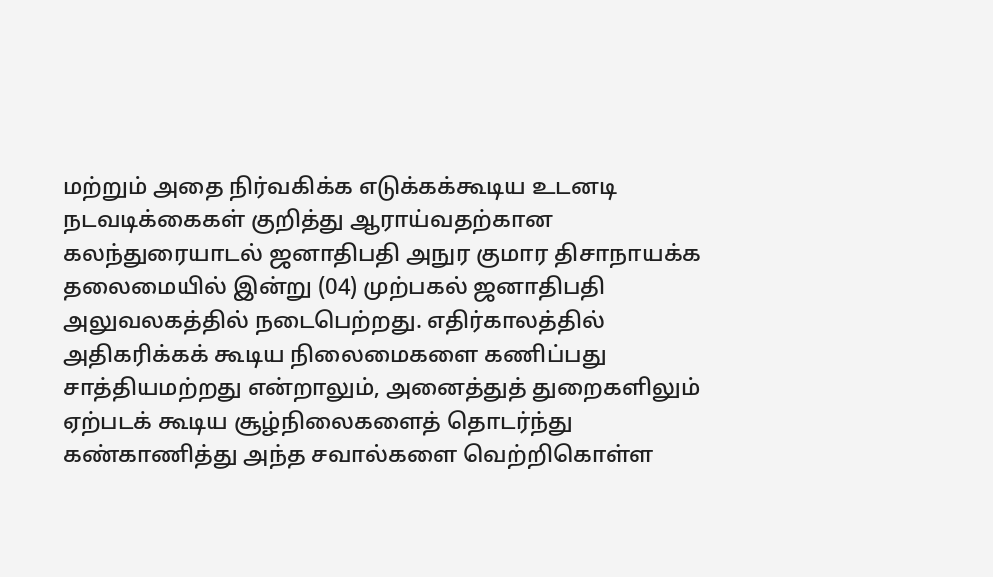மற்றும் அதை நிர்வகிக்க எடுக்கக்கூடிய உடனடி நடவடிக்கைகள் குறித்து ஆராய்வதற்கான கலந்துரையாடல் ஜனாதிபதி அநுர குமார திசாநாயக்க தலைமையில் இன்று (04) முற்பகல் ஜனாதிபதி அலுவலகத்தில் நடைபெற்றது. எதிர்காலத்தில் அதிகரிக்கக் கூடிய நிலைமைகளை கணிப்பது சாத்தியமற்றது என்றாலும், அனைத்துத் துறைகளிலும் ஏற்படக் கூடிய சூழ்நிலைகளைத் தொடர்ந்து கண்காணித்து அந்த சவால்களை வெற்றிகொள்ள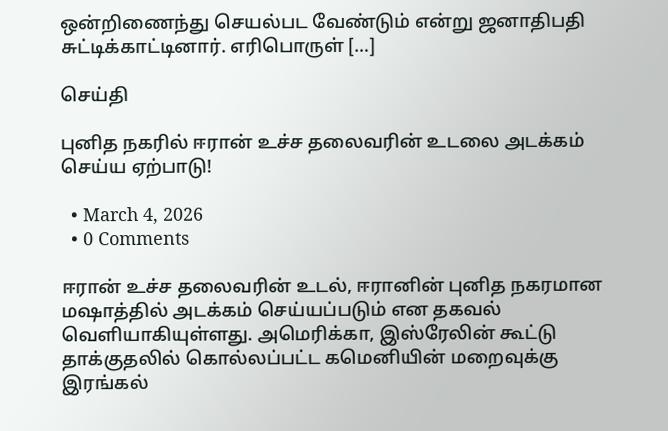ஒன்றிணைந்து செயல்பட வேண்டும் என்று ஜனாதிபதி சுட்டிக்காட்டினார். எரிபொருள் […]

செய்தி

புனித நகரில் ஈரான் உச்ச தலைவரின் உடலை அடக்கம் செய்ய ஏற்பாடு!

  • March 4, 2026
  • 0 Comments

ஈரான் உச்ச தலைவரின் உடல், ஈரானின் புனித நகரமான மஷாத்தில் அடக்கம் செய்யப்படும் என தகவல் வெளியாகியுள்ளது. அமெரிக்கா, இஸ்ரேலின் கூட்டு தாக்குதலில் கொல்லப்பட்ட கமெனியின் மறைவுக்கு இரங்கல்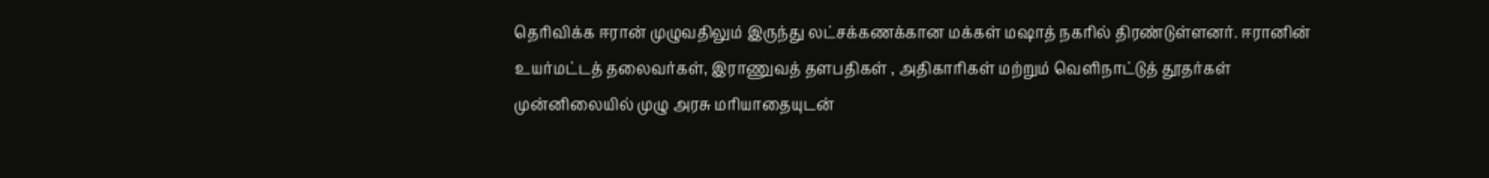தெரிவிக்க ஈரான் முழுவதிலும் இருந்து லட்சக்கணக்கான மக்கள் மஷாத் நகரில் திரண்டுள்ளனர். ஈரானின் உயர்மட்டத் தலைவர்கள், இராணுவத் தளபதிகள் , அதிகாரிகள் மற்றும் வெளிநாட்டுத் தூதர்கள் முன்னிலையில் முழு அரசு மரியாதையுடன்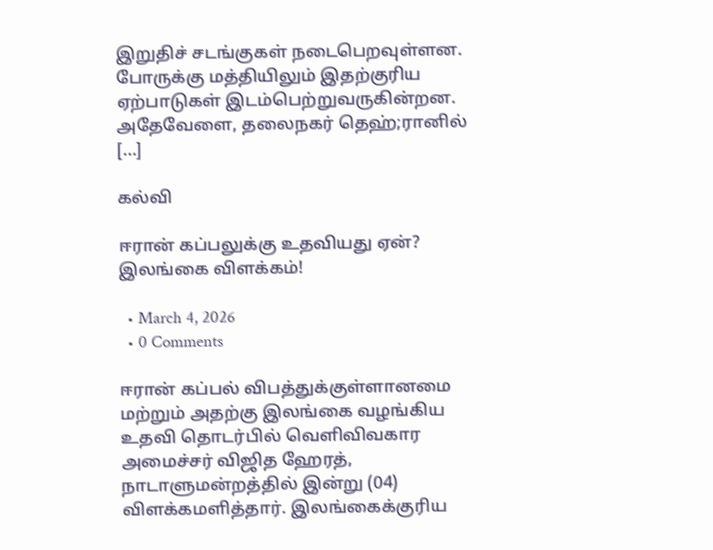இறுதிச் சடங்குகள் நடைபெறவுள்ளன. போருக்கு மத்தியிலும் இதற்குரிய ஏற்பாடுகள் இடம்பெற்றுவருகின்றன. அதேவேளை, தலைநகர் தெஹ்;ரானில் […]

கல்வி

ஈரான் கப்பலுக்கு உதவியது ஏன்? இலங்கை விளக்கம்!

  • March 4, 2026
  • 0 Comments

ஈரான் கப்பல் விபத்துக்குள்ளானமை மற்றும் அதற்கு இலங்கை வழங்கிய உதவி தொடர்பில் வெளிவிவகார அமைச்சர் விஜித ஹேரத், நாடாளுமன்றத்தில் இன்று (04) விளக்கமளித்தார். இலங்கைக்குரிய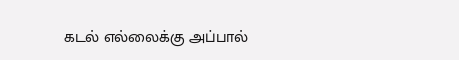கடல் எல்லைக்கு அப்பால்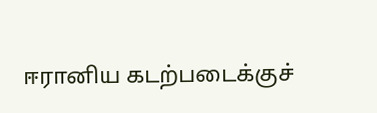ஈரானிய கடற்படைக்குச்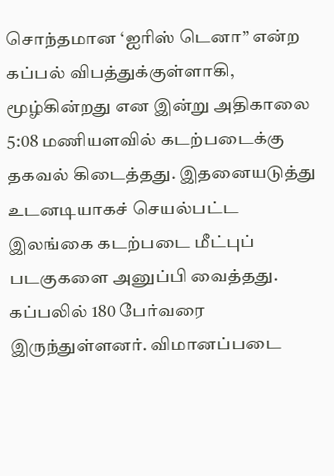சொந்தமான ‘ஐரிஸ் டெனா” என்ற கப்பல் விபத்துக்குள்ளாகி, மூழ்கின்றது என இன்று அதிகாலை 5:08 மணியளவில் கடற்படைக்கு தகவல் கிடைத்தது. இதனையடுத்து உடனடியாகச் செயல்பட்ட இலங்கை கடற்படை மீட்புப் படகுகளை அனுப்பி வைத்தது. கப்பலில் 180 பேர்வரை இருந்துள்ளனர். விமானப்படை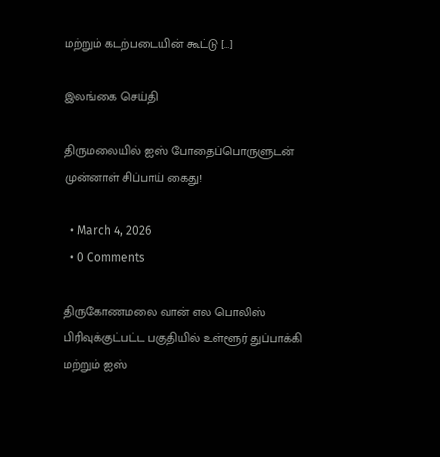மற்றும் கடற்படையின் கூட்டு […]

இலங்கை செய்தி

திருமலையில் ஐஸ் போதைப்பொருளுடன் முன்னாள் சிப்பாய் கைது!

  • March 4, 2026
  • 0 Comments

திருகோணமலை வான் எல பொலிஸ் பிரிவுக்குட்பட்ட பகுதியில் உள்ளூர் துப்பாக்கி மற்றும் ஐஸ்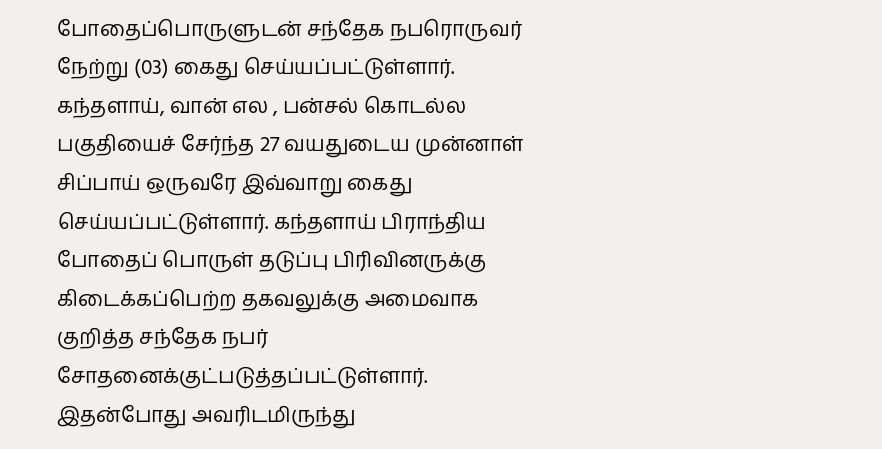போதைப்பொருளுடன் சந்தேக நபரொருவர் நேற்று (03) கைது செய்யப்பட்டுள்ளார். கந்தளாய், வான் எல , பன்சல் கொடல்ல பகுதியைச் சேர்ந்த 27 வயதுடைய முன்னாள் சிப்பாய் ஒருவரே இவ்வாறு கைது செய்யப்பட்டுள்ளார். கந்தளாய் பிராந்திய போதைப் பொருள் தடுப்பு பிரிவினருக்கு கிடைக்கப்பெற்ற தகவலுக்கு அமைவாக குறித்த சந்தேக நபர் சோதனைக்குட்படுத்தப்பட்டுள்ளார். இதன்போது அவரிடமிருந்து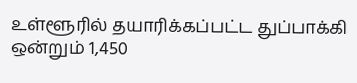உள்ளூரில் தயாரிக்கப்பட்ட துப்பாக்கி ஒன்றும் 1,450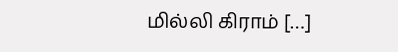மில்லி கிராம் […]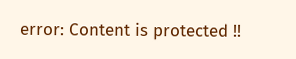error: Content is protected !!